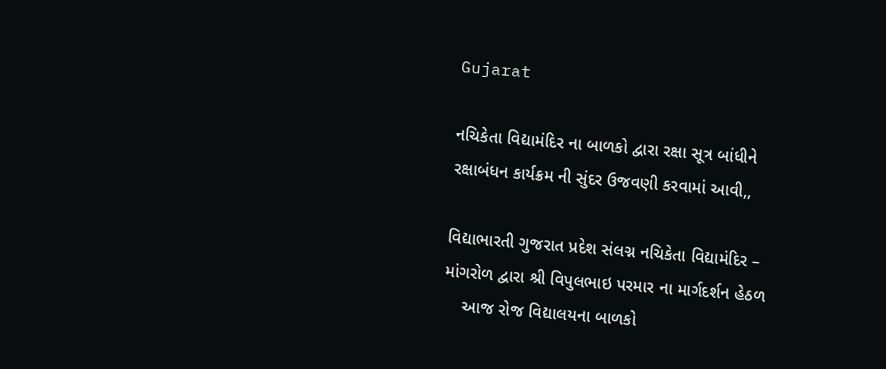Gujarat

નચિકેતા વિદ્યામંદિર ના બાળકો દ્વારા રક્ષા સૂત્ર બાંધીને રક્ષાબંધન કાર્યક્રમ ની સુંદર ઉજવણી કરવામાં આવી,,

વિદ્યાભારતી ગુજરાત પ્રદેશ સંલગ્ન નચિકેતા વિદ્યામંદિર – માંગરોળ દ્વારા શ્રી વિપુલભાઇ પરમાર ના માર્ગદર્શન હેઠળ
    આજ રોજ વિદ્યાલયના બાળકો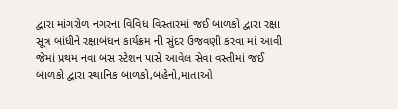દ્વારા માંગરોળ નગરના વિવિધ વિસ્તારમાં જઈ બાળકો દ્વારા રક્ષા સૂત્ર બાંધીને રક્ષાબંધન કાર્યક્રમ ની સુંદર ઉજવણી કરવા માં આવી
જેમાં પ્રથમ નવા બસ સ્ટેશન પાસે આવેલ સેવા વસ્તીમાં જઈ બાળકો દ્વારા સ્થાનિક બાળકો,બહેનો,માતાઓ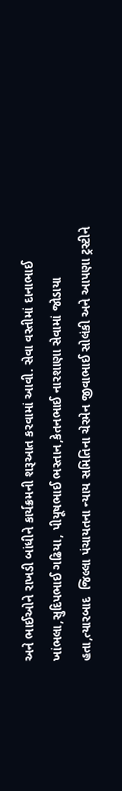અને ભાઈઓને રાખડી બાંધીને કાર્યક્રમની શરૂઆત કરવામાં આવી. સેવા વસ્તીમાં દાનાભાઈ ખાંભલા,સુદિપભાઈ ગઢિયા, પીયૂષભાઈ ભસ્તાન,કેતનભાઈ નારશાણા સેવામાં જોડાયા હતા,ત્યારબાદ  જિલ્લા પંચાયતના ન્યાય સમિતિના ચેરમેન જીવાભાઈ સોલંકી અને આપણા ટ્રસ્ટીને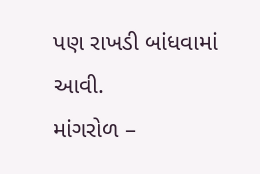પણ રાખડી બાંધવામાં આવી.
માંગરોળ –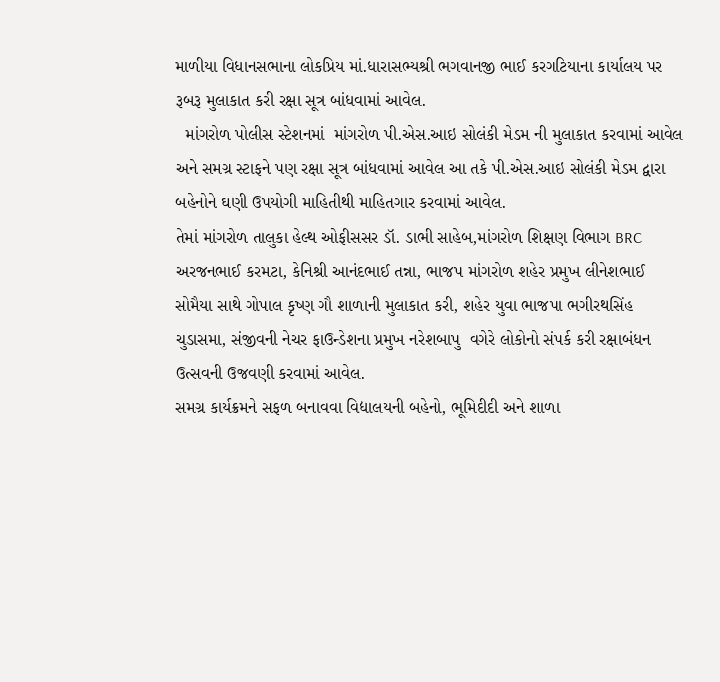માળીયા વિધાનસભાના લોકપ્રિય માં.ધારાસભ્યશ્રી ભગવાનજી ભાઈ કરગટિયાના કાર્યાલય પર રૂબરૂ મુલાકાત કરી રક્ષા સૂત્ર બાંધવામાં આવેલ.
  માંગરોળ પોલીસ સ્ટેશનમાં  માંગરોળ પી.એસ.આઇ સોલંકી મેડમ ની મુલાકાત કરવામાં આવેલ અને સમગ્ર સ્ટાફને પણ રક્ષા સૂત્ર બાંધવામાં આવેલ આ તકે પી.એસ.આઇ સોલંકી મેડમ દ્વારા બહેનોને ઘણી ઉપયોગી માહિતીથી માહિતગાર કરવામાં આવેલ.
તેમાં માંગરોળ તાલુકા હેલ્થ ઓફીસસર ડૉ. ડાભી સાહેબ,માંગરોળ શિક્ષણ વિભાગ BRC અરજનભાઈ કરમટા, કેનિશ્રી આનંદભાઈ તન્ના, ભાજપ માંગરોળ શહેર પ્રમુખ લીનેશભાઈ  સોમૈયા સાથે ગોપાલ કૃષ્ણ ગૌ શાળાની મુલાકાત કરી, શહેર યુવા ભાજપા ભગીરથસિંહ ચુડાસમા, સંજીવની નેચર ફાઉન્ડેશના પ્રમુખ નરેશબાપુ  વગેરે લોકોનો સંપર્ક કરી રક્ષાબંધન ઉત્સવની ઉજવણી કરવામાં આવેલ.
સમગ્ર કાર્યક્રમને સફળ બનાવવા વિદ્યાલયની બહેનો, ભૂમિદીદી અને શાળા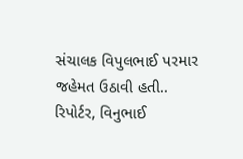સંચાલક વિપુલભાઈ પરમાર જહેમત ઉઠાવી હતી..
રિપોર્ટર, વિનુભાઈ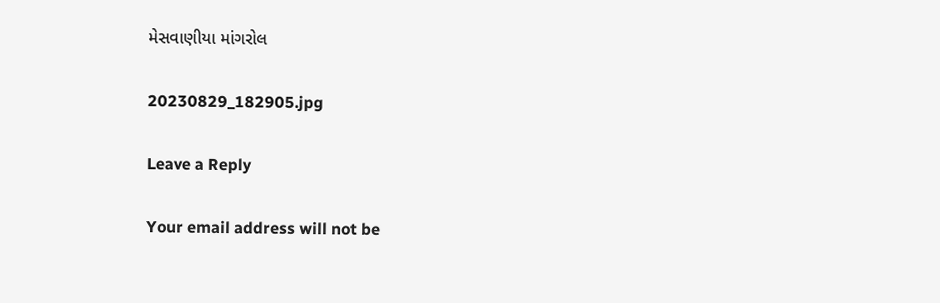મેસવાણીયા માંગરોલ

20230829_182905.jpg

Leave a Reply

Your email address will not be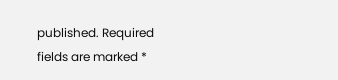published. Required fields are marked *